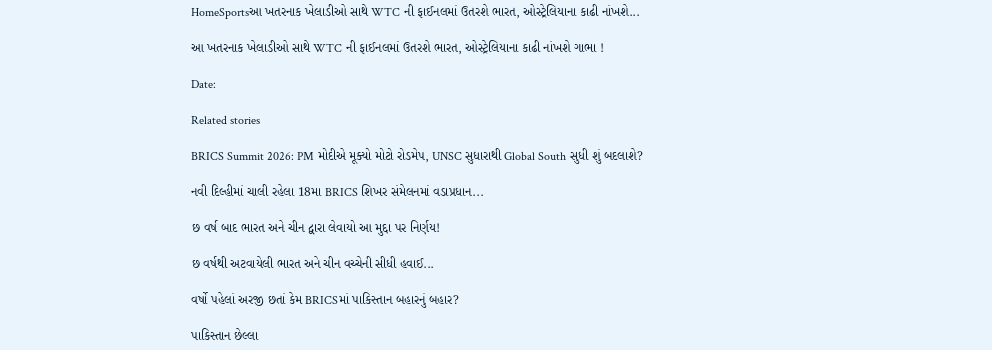HomeSportsઆ ખતરનાક ખેલાડીઓ સાથે WTC ની ફાઈનલમાં ઉતરશે ભારત, ઓસ્ટ્રેલિયાના કાઢી નાંખશે...

આ ખતરનાક ખેલાડીઓ સાથે WTC ની ફાઈનલમાં ઉતરશે ભારત, ઓસ્ટ્રેલિયાના કાઢી નાંખશે ગાભા !

Date:

Related stories

BRICS Summit 2026: PM મોદીએ મૂક્યો મોટો રોડમેપ, UNSC સુધારાથી Global South સુધી શું બદલાશે?

નવી દિલ્હીમાં ચાલી રહેલા 18મા BRICS શિખર સંમેલનમાં વડાપ્રધાન...

છ વર્ષ બાદ ભારત અને ચીન દ્વારા લેવાયો આ મુદ્દા પર નિર્ણય!

છ વર્ષથી અટવાયેલી ભારત અને ચીન વચ્ચેની સીધી હવાઈ...

વર્ષો પહેલાં અરજી છતાં કેમ BRICSમાં પાકિસ્તાન બહારનું બહાર?

પાકિસ્તાન છેલ્લા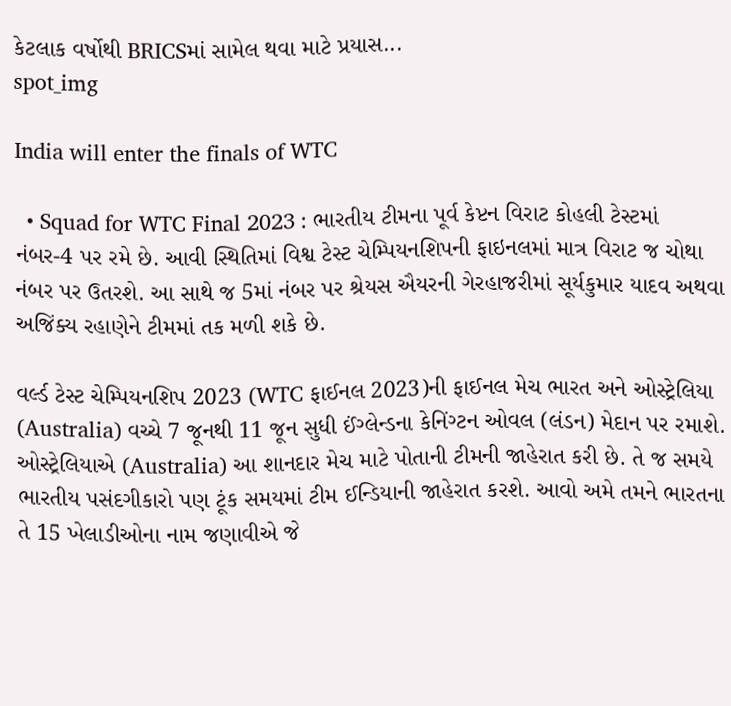કેટલાક વર્ષોથી BRICSમાં સામેલ થવા માટે પ્રયાસ...
spot_img

India will enter the finals of WTC

  • Squad for WTC Final 2023 : ભારતીય ટીમના પૂર્વ કેપ્ટન વિરાટ કોહલી ટેસ્ટમાં નંબર-4 પર રમે છે. આવી સ્થિતિમાં વિશ્વ ટેસ્ટ ચેમ્પિયનશિપની ફાઇનલમાં માત્ર વિરાટ જ ચોથા નંબર પર ઉતરશે. આ સાથે જ 5માં નંબર પર શ્રેયસ ઐયરની ગેરહાજરીમાં સૂર્યકુમાર યાદવ અથવા અજિંક્ય રહાણેને ટીમમાં તક મળી શકે છે.

વર્લ્ડ ટેસ્ટ ચેમ્પિયનશિપ 2023 (WTC ફાઈનલ 2023)ની ફાઈનલ મેચ ભારત અને ઓસ્ટ્રેલિયા (Australia) વચ્ચે 7 જૂનથી 11 જૂન સુધી ઈંગ્લેન્ડના કેનિંગ્ટન ઓવલ (લંડન) મેદાન પર રમાશે. ઓસ્ટ્રેલિયાએ (Australia) આ શાનદાર મેચ માટે પોતાની ટીમની જાહેરાત કરી છે. તે જ સમયે ભારતીય પસંદગીકારો પણ ટૂંક સમયમાં ટીમ ઈન્ડિયાની જાહેરાત કરશે. આવો અમે તમને ભારતના તે 15 ખેલાડીઓના નામ જણાવીએ જે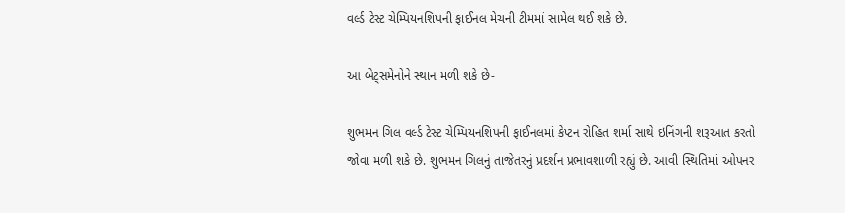વર્લ્ડ ટેસ્ટ ચેમ્પિયનશિપની ફાઈનલ મેચની ટીમમાં સામેલ થઈ શકે છે.

આ બેટ્સમેનોને સ્થાન મળી શકે છે-

શુભમન ગિલ વર્લ્ડ ટેસ્ટ ચેમ્પિયનશિપની ફાઈનલમાં કેપ્ટન રોહિત શર્મા સાથે ઇનિંગની શરૂઆત કરતો જોવા મળી શકે છે. શુભમન ગિલનું તાજેતરનું પ્રદર્શન પ્રભાવશાળી રહ્યું છે. આવી સ્થિતિમાં ઓપનર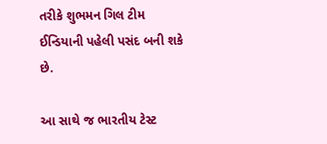તરીકે શુભમન ગિલ ટીમ ઈન્ડિયાની પહેલી પસંદ બની શકે છે.

આ સાથે જ ભારતીય ટેસ્ટ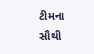ટીમના સૌથી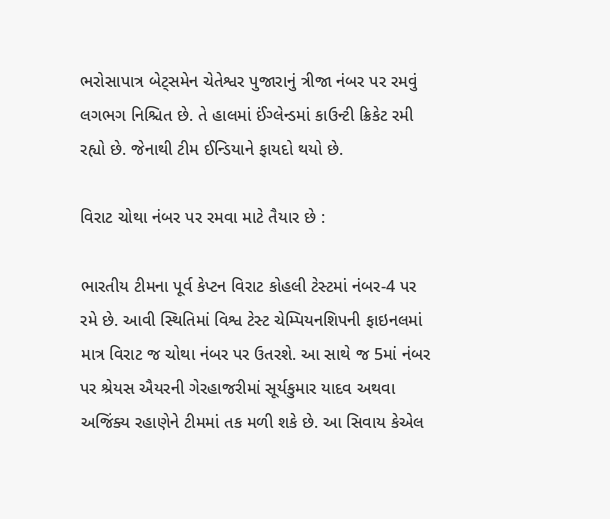ભરોસાપાત્ર બેટ્સમેન ચેતેશ્વર પુજારાનું ત્રીજા નંબર પર રમવું લગભગ નિશ્ચિત છે. તે હાલમાં ઈંગ્લેન્ડમાં કાઉન્ટી ક્રિકેટ રમી રહ્યો છે. જેનાથી ટીમ ઈન્ડિયાને ફાયદો થયો છે.

વિરાટ ચોથા નંબર પર રમવા માટે તૈયાર છે :

ભારતીય ટીમના પૂર્વ કેપ્ટન વિરાટ કોહલી ટેસ્ટમાં નંબર-4 પર રમે છે. આવી સ્થિતિમાં વિશ્વ ટેસ્ટ ચેમ્પિયનશિપની ફાઇનલમાં માત્ર વિરાટ જ ચોથા નંબર પર ઉતરશે. આ સાથે જ 5માં નંબર પર શ્રેયસ ઐયરની ગેરહાજરીમાં સૂર્યકુમાર યાદવ અથવા અજિંક્ય રહાણેને ટીમમાં તક મળી શકે છે. આ સિવાય કેએલ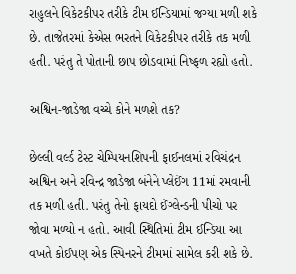રાહુલને વિકેટકીપર તરીકે ટીમ ઈન્ડિયામાં જગ્યા મળી શકે છે. તાજેતરમાં કેએસ ભરતને વિકેટકીપર તરીકે તક મળી હતી. પરંતુ તે પોતાની છાપ છોડવામાં નિષ્ફળ રહ્યો હતો.

અશ્વિન-જાડેજા વચ્ચે કોને મળશે તક?

છેલ્લી વર્લ્ડ ટેસ્ટ ચેમ્પિયનશિપની ફાઈનલમાં રવિચંદ્રન અશ્વિન અને રવિન્દ્ર જાડેજા બંનેને પ્લેઈંગ 11માં રમવાની તક મળી હતી. પરંતુ તેનો ફાયદો ઈંગ્લેન્ડની પીચો પર જોવા મળ્યો ન હતો. આવી સ્થિતિમાં ટીમ ઈન્ડિયા આ વખતે કોઈપણ એક સ્પિનરને ટીમમાં સામેલ કરી શકે છે.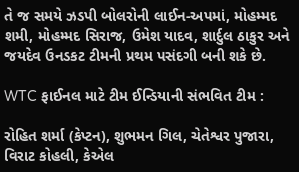તે જ સમયે ઝડપી બોલરોની લાઈન-અપમાં, મોહમ્મદ શમી, મોહમ્મદ સિરાજ, ઉમેશ યાદવ, શાર્દુલ ઠાકુર અને જયદેવ ઉનડકટ ટીમની પ્રથમ પસંદગી બની શકે છે.

WTC ફાઈનલ માટે ટીમ ઈન્ડિયાની સંભવિત ટીમ :

રોહિત શર્મા (કેપ્ટન), શુભમન ગિલ, ચેતેશ્વર પુજારા, વિરાટ કોહલી, કેએલ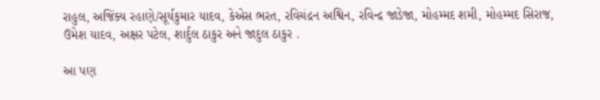રાહુલ, અજિંક્ય રહાણે/સૂર્યકુમાર યાદવ, કેએસ ભરત, રવિચંદ્રન અશ્વિન, રવિન્દ્ર જાડેજા, મોહમ્મદ શમી, મોહમ્મદ સિરાજ, ઉમેશ યાદવ, અક્ષર પટેલ, શાર્દુલ ઠાકુર અને જાદુલ ઠાકુર .

આ પણ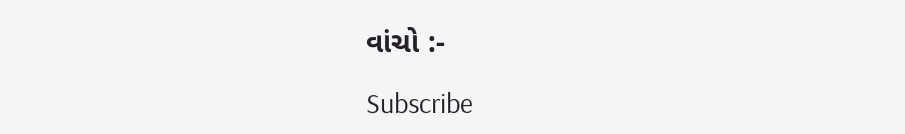વાંચો :-

Subscribe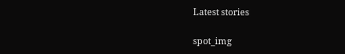Latest stories

spot_img